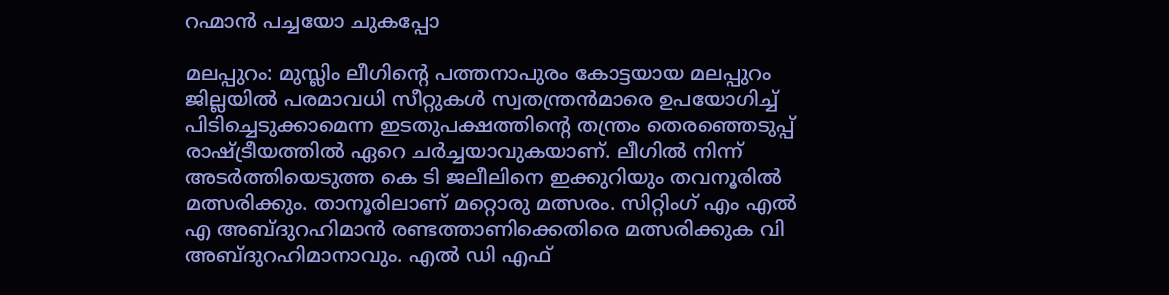റഹ്മാന്‍ പച്ചയോ ചുകപ്പോ

മലപ്പുറം: മുസ്ലിം ലീഗിന്റെ പത്തനാപുരം കോട്ടയായ മലപ്പുറം ജില്ലയില്‍ പരമാവധി സീറ്റുകള്‍ സ്വതന്ത്രന്‍മാരെ ഉപയോഗിച്ച് പിടിച്ചെടുക്കാമെന്ന ഇടതുപക്ഷത്തിന്റെ തന്ത്രം തെരഞ്ഞെടുപ്പ്  രാഷ്ട്രീയത്തില്‍ ഏറെ ചര്‍ച്ചയാവുകയാണ്. ലീഗില്‍ നിന്ന് അടര്‍ത്തിയെടുത്ത കെ ടി ജലീലിനെ ഇക്കുറിയും തവനൂരില്‍ മത്സരിക്കും. താനൂരിലാണ് മറ്റൊരു മത്സരം. സിറ്റിംഗ് എം എല്‍ എ അബ്ദുറഹിമാന്‍ രണ്ടത്താണിക്കെതിരെ മത്സരിക്കുക വി അബ്ദുറഹിമാനാവും. എല്‍ ഡി എഫ്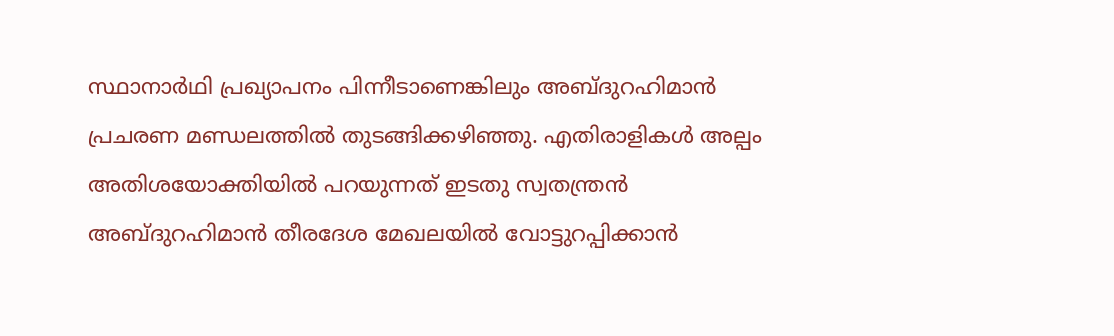സ്ഥാനാര്‍ഥി പ്രഖ്യാപനം പിന്നീടാണെങ്കിലും അബ്ദുറഹിമാന്‍ പ്രചരണ മണ്ഡലത്തില്‍ തുടങ്ങിക്കഴിഞ്ഞു. എതിരാളികള്‍ അല്പം അതിശയോക്തിയില്‍ പറയുന്നത് ഇടതു സ്വതന്ത്രന്‍ അബ്ദുറഹിമാന്‍ തീരദേശ മേഖലയില്‍ വോട്ടുറപ്പിക്കാന്‍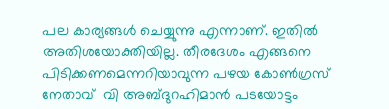പല കാര്യങ്ങള്‍ ചെയ്യുന്നു എന്നാണ്. ഇതില്‍ അതിശയോക്തിയില്ല. തീരദേശം എങ്ങനെ പിടിക്കണമെന്നറിയാവുന്ന പഴയ കോണ്‍ഗ്രസ് നേതാവ്  വി അബ്ദുറഹിമാന്‍ പടയോട്ടം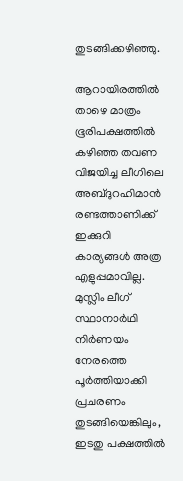തുടങ്ങിക്കഴിഞ്ഞു.

ആറായിരത്തില്‍ താഴെ മാത്രം ഭൂരിപക്ഷത്തില്‍ കഴിഞ്ഞ തവണ വിജയിച്ച ലീഗിലെ അബ്ദുറഹിമാന്‍ രണ്ടത്താണിക്ക് ഇക്കുറി കാര്യങ്ങള്‍ അത്ര എളുപ്പമാവില്ല. മുസ്ലിം ലീഗ് സ്ഥാനാര്‍ഥി നിര്‍ണയം നേരത്തെ പൂര്‍ത്തിയാക്കി പ്രചരണം തുടങ്ങിയെങ്കിലും, ഇടതു പക്ഷത്തില്‍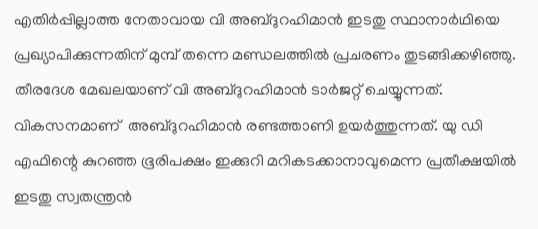എതിര്‍പ്പില്ലാത്ത നേതാവായ വി അബ്ദുറഹിമാന്‍ ഇടതു സ്ഥാനാര്‍ഥിയെ പ്രഖ്യാപിക്കുന്നതിന് മുമ്പ് തന്നെ മണ്ഡലത്തില്‍ പ്രചരണം തുടങ്ങിക്കഴിഞ്ഞു. തീരദേശ മേഖലയാണ് വി അബ്ദുറഹിമാന്‍ ടാര്‍ജറ്റ് ചെയ്യുന്നത്. വികസനമാണ്  അബ്ദുറഹിമാന്‍ രണ്ടത്താണി ഉയര്‍ത്തുന്നത്. യു ഡി എഫിന്റെ കുറഞ്ഞ ഭൂരിപക്ഷം ഇക്കുറി മറികടക്കാനാവുമെന്ന പ്രതീക്ഷയില്‍ ഇടതു സ്വതന്ത്രന്‍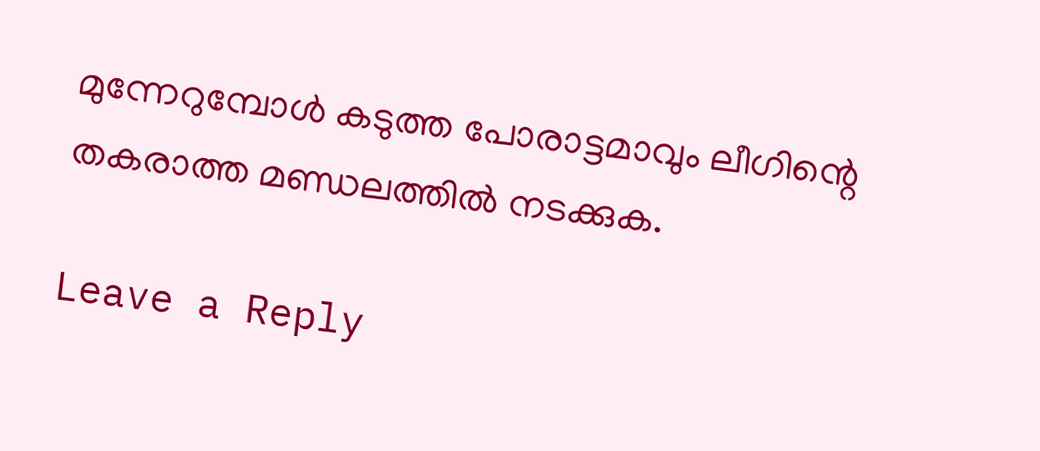മുന്നേറുമ്പോള്‍ കടുത്ത പോരാട്ടമാവും ലീഗിന്റെ തകരാത്ത മണ്ഡലത്തില്‍ നടക്കുക.

Leave a Reply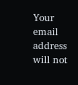Your email address will not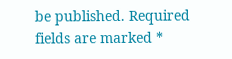be published. Required fields are marked *